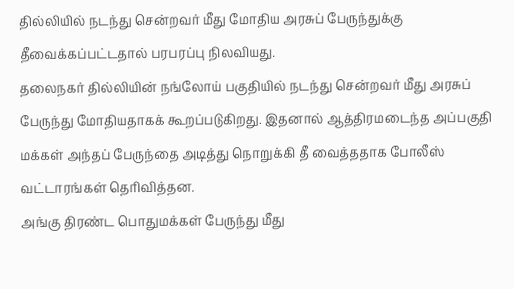தில்லியில் நடந்து சென்றவர் மீது மோதிய அரசுப் பேருந்துக்கு தீவைக்கப்பட்டதால் பரபரப்பு நிலவியது.
தலைநகர் தில்லியின் நங்லோய் பகுதியில் நடந்து சென்றவர் மீது அரசுப் பேருந்து மோதியதாகக் கூறப்படுகிறது. இதனால் ஆத்திரமடைந்த அப்பகுதி மக்கள் அந்தப் பேருந்தை அடித்து நொறுக்கி தீ வைத்ததாக போலீஸ் வட்டாரங்கள் தெரிவித்தன.
அங்கு திரண்ட பொதுமக்கள் பேருந்து மீது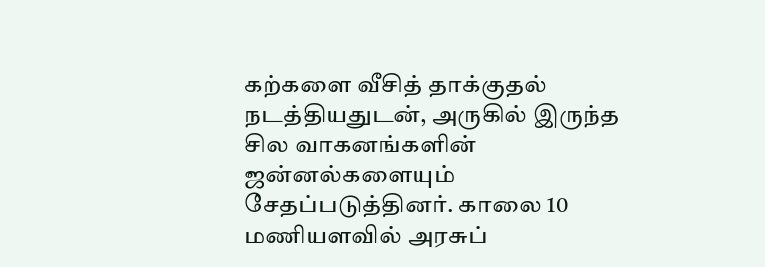கற்களை வீசித் தாக்குதல் நடத்தியதுடன், அருகில் இருந்த சில வாகனங்களின் ஜன்னல்களையும் சேதப்படுத்தினர். காலை 10 மணியளவில் அரசுப்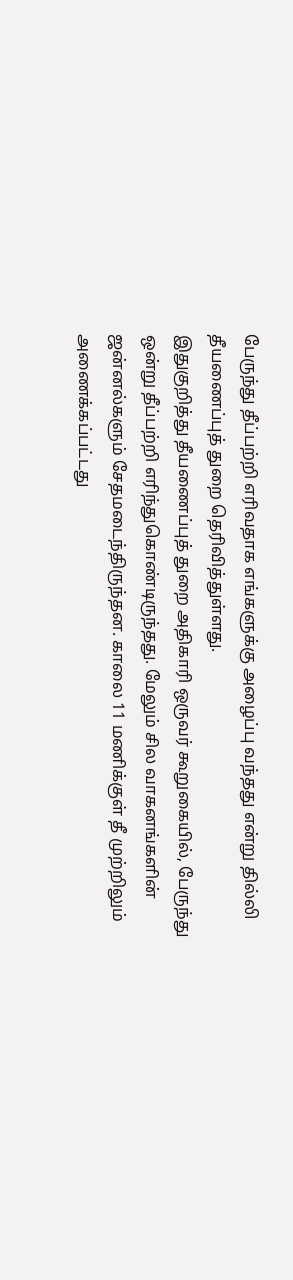பேருந்து தீப்பற்றி எரிவதாக எங்களுக்கு அழைப்பு வந்தது என்று தில்லி தீயணைப்புத் துறை தெரிவித்துள்ளது.
இதுகுறித்து தீயணைப்புத் துறை அதிகாரி ஒருவர் கூறுகையில், பேருந்து ஒன்று தீப்பற்றி எரிந்துகொண்டிருந்தது. மேலும் சில வாகனங்களின் ஜன்னல்களும் சேதமடைந்திருந்தன. காலை 11 மணிக்குள் தீ முற்றிலும் அணைக்கப்பட்டது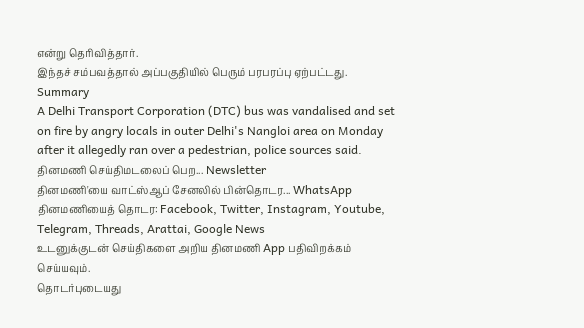என்று தெரிவித்தார்.
இந்தச் சம்பவத்தால் அப்பகுதியில் பெரும் பரபரப்பு ஏற்பட்டது.
Summary
A Delhi Transport Corporation (DTC) bus was vandalised and set on fire by angry locals in outer Delhi's Nangloi area on Monday after it allegedly ran over a pedestrian, police sources said.
தினமணி செய்திமடலைப் பெற... Newsletter
தினமணி'யை வாட்ஸ்ஆப் சேனலில் பின்தொடர... WhatsApp
தினமணியைத் தொடர: Facebook, Twitter, Instagram, Youtube, Telegram, Threads, Arattai, Google News
உடனுக்குடன் செய்திகளை அறிய தினமணி App பதிவிறக்கம் செய்யவும்.
தொடர்புடையது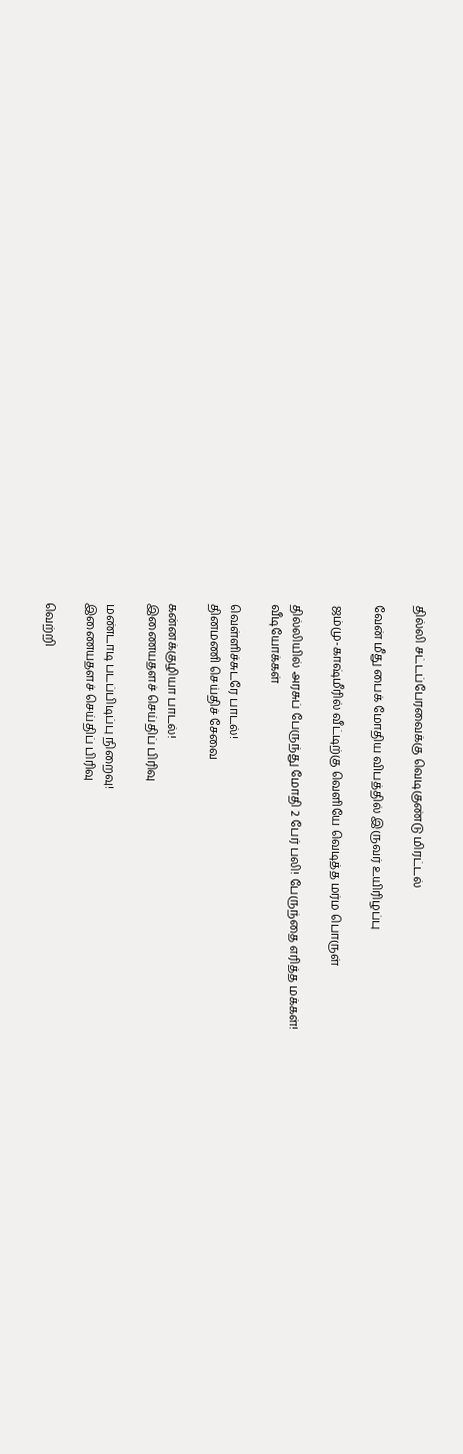தில்லி சட்டப்பேரவைக்கு வெடிகுண்டு மிரட்டல்

வேன் மீது பைக் மோதிய விபத்தில் இருவர் உயிரிழப்பு

ஜம்மு-காஷ்மீரில் வீட்டிற்கு வெளியே வெடித்த மர்ம பொருள்

தில்லியில் அரசுப் பேருந்து மோதி 2 பேர் பலி! பேருந்தை எரித்த மக்கள்!
வீடியோக்கள்

வெள்ளிச்சுடரே பாடல்!
தினமணி செய்திச் சேவை

கன்னக்குழியா பாடல்!
இணையதளச் செய்திப் பிரிவு

மண்டாடி படப்பிடிப்பு நிறைவு!
இணையதளச் செய்திப் பிரிவு

வெற்றி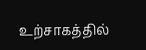உற்சாகத்தில்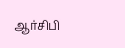ஆர்சிபி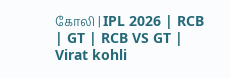கோலி | IPL 2026 | RCB | GT | RCB VS GT | Virat kohli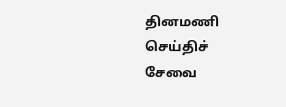தினமணி செய்திச் சேவை